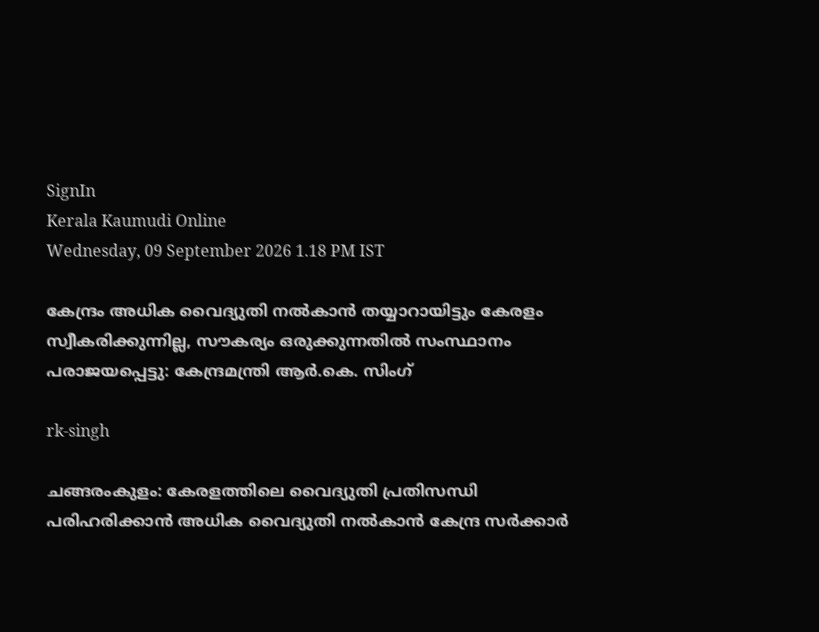SignIn
Kerala Kaumudi Online
Wednesday, 09 September 2026 1.18 PM IST

കേന്ദ്രം അധിക വൈദ്യുതി നൽകാൻ തയ്യാറായിട്ടും കേരളം സ്വീകരിക്കുന്നില്ല, സൗകര്യം ഒരുക്കുന്നതിൽ സംസ്ഥാനം പരാജയപ്പെട്ടു: കേന്ദ്രമന്ത്രി ആർ.കെ. സിംഗ്

rk-singh

ചങ്ങരംകുളം: കേരളത്തിലെ വൈദ്യുതി പ്രതിസന്ധി പരിഹരിക്കാൻ അധിക വൈദ്യുതി നൽകാൻ കേന്ദ്ര സർക്കാർ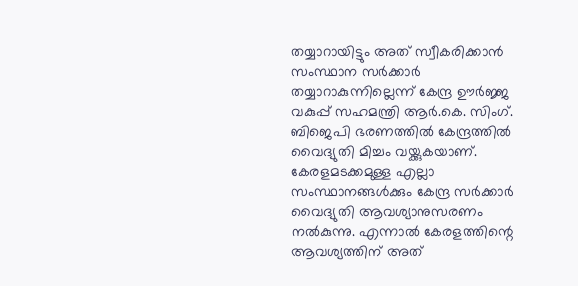തയ്യാറായിട്ടും അത് സ്വീകരിക്കാൻ സംസ്ഥാന സർക്കാർ തയ്യാറാകുന്നില്ലെന്ന് കേന്ദ്ര ഊർജ്ജ വകുപ്പ് സഹമന്ത്രി ആർ.കെ. സിംഗ്. ബിജെപി ഭരണത്തിൽ കേന്ദ്രത്തിൽ വൈദ്യുതി മിച്ചം വയ്ക്കുകയാണ്. കേരളമടക്കമുള്ള എല്ലാ സംസ്ഥാനങ്ങൾക്കും കേന്ദ്ര സർക്കാർ വൈദ്യുതി ആവശ്യാനുസരണം നൽകുന്നു. എന്നാൽ കേരളത്തിന്റെ ആവശ്യത്തിന് അത്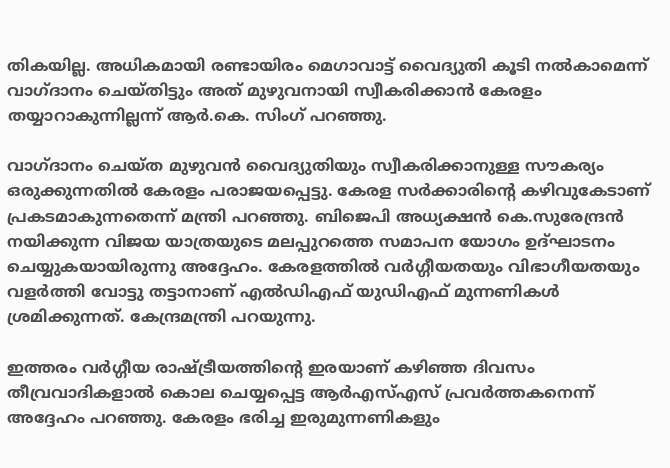തികയില്ല. അധികമായി രണ്ടായിരം മെഗാവാട്ട് വൈദ്യുതി കൂടി നൽകാമെന്ന് വാഗ്ദാനം ചെയ്തിട്ടും അത് മുഴുവനായി സ്വീകരിക്കാൻ കേരളം തയ്യാറാകുന്നില്ലന്ന് ആർ.കെ. സിംഗ് പറഞ്ഞു.

വാഗ്ദാനം ചെയ്ത മുഴുവൻ വൈദ്യുതിയും സ്വീകരിക്കാനുള്ള സൗകര്യം ഒരുക്കുന്നതിൽ കേരളം പരാജയപ്പെട്ടു. കേരള സർക്കാരിൻ്റെ കഴിവുകേടാണ് പ്രകടമാകുന്നതെന്ന് മന്ത്രി പറഞ്ഞു. ബിജെപി അധ്യക്ഷൻ കെ.സുരേന്ദ്രൻ നയിക്കുന്ന വിജയ യാത്രയുടെ മലപ്പുറത്തെ സമാപന യോഗം ഉദ്ഘാടനം ചെയ്യുകയായിരുന്നു അദ്ദേഹം. കേരളത്തിൽ വർഗ്ഗീയതയും വിഭാഗീയതയും വളർത്തി വോട്ടു തട്ടാനാണ് എൽഡിഎഫ് യുഡിഎഫ് മുന്നണികൾ ശ്രമിക്കുന്നത്. കേന്ദ്രമന്ത്രി പറയുന്നു.

ഇത്തരം വർഗ്ഗീയ രാഷ്ട്രീയത്തിൻ്റെ ഇരയാണ് കഴിഞ്ഞ ദിവസം തീവ്രവാദികളാൽ കൊല ചെയ്യപ്പെട്ട ആർഎസ്എസ് പ്രവർത്തകനെന്ന് അദ്ദേഹം പറഞ്ഞു. കേരളം ഭരിച്ച ഇരുമുന്നണികളും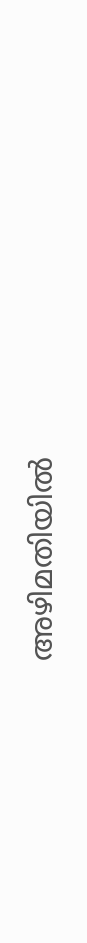അഴിമതിയിൽ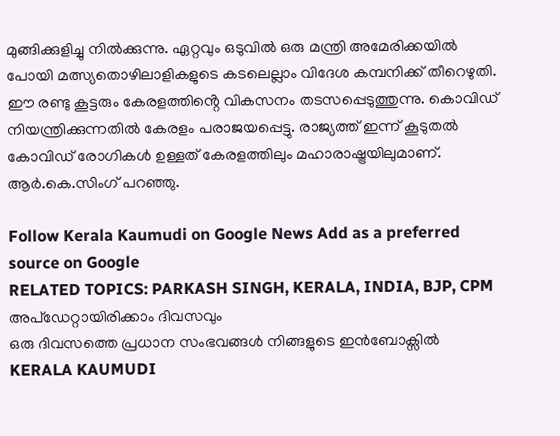മുങ്ങിക്കുളിച്ചു നിൽക്കുന്നു. ഏറ്റവും ഒടുവിൽ ഒരു മന്ത്രി അമേരിക്കയിൽ പോയി മത്സ്യതൊഴിലാളികളുടെ കടലെല്ലാം വിദേശ കമ്പനിക്ക് തീറെഴുതി. ഈ രണ്ടു കൂട്ടരും കേരളത്തിൻ്റെ വികസനം തടസപ്പെടുത്തുന്നു. കൊവിഡ് നിയന്ത്രിക്കുന്നതിൽ കേരളം പരാജയപ്പെട്ടു. രാജ്യത്ത് ഇന്ന് കൂടുതൽ കോവിഡ് രോഗികൾ ഉള്ളത് കേരളത്തിലും മഹാരാഷ്ട്രയിലുമാണ്.
ആർ.കെ.സിംഗ് പറഞ്ഞു.

Follow Kerala Kaumudi on Google News Add as a preferred source on Google
RELATED TOPICS: PARKASH SINGH, KERALA, INDIA, BJP, CPM
അപ്ഡേറ്റായിരിക്കാം ദിവസവും
ഒരു ദിവസത്തെ പ്രധാന സംഭവങ്ങൾ നിങ്ങളുടെ ഇൻബോക്സിൽ
KERALA KAUMUDI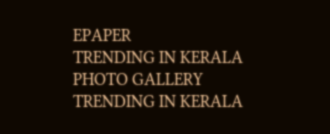EPAPER
TRENDING IN KERALA
PHOTO GALLERY
TRENDING IN KERALA